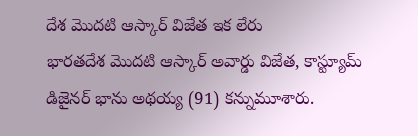దేశ మొదటి ఆస్కార్ విజేత ఇక లేరు
భారతదేశ మొదటి ఆస్కార్ అవార్డు విజేత, కాస్ట్యూమ్ డిజైనర్ భాను అథయ్య (91) కన్నుమూశారు.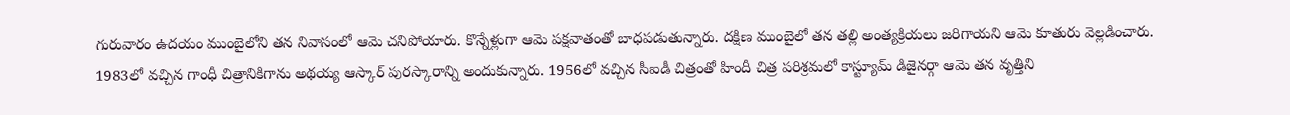గురువారం ఉదయం ముంబైలోని తన నివాసంలో ఆమె చనిపోయారు. కొన్నేళ్లుగా ఆమె పక్షవాతంతో బాధపడుతున్నారు. దక్షిణ ముంబైలో తన తల్లి అంత్యక్రియలు జరిగాయని ఆమె కూతురు వెల్లడించారు. 1983లో వచ్చిన గాంధీ చిత్రానికిగాను అథయ్య ఆస్కార్ పురస్కారాన్ని అందుకున్నారు. 1956లో వచ్చిన సీఐడీ చిత్రంతో హిందీ చిత్ర పరిశ్రమలో కాస్ట్యూమ్ డిజైనర్గా ఆమె తన వృత్తిని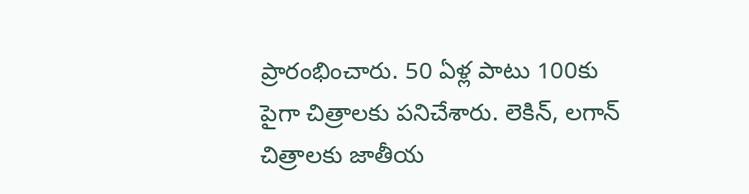ప్రారంభించారు. 50 ఏళ్ల పాటు 100కు పైగా చిత్రాలకు పనిచేశారు. లెకిన్, లగాన్ చిత్రాలకు జాతీయ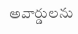అవార్డులను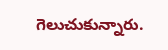గెలుచుకున్నారు.